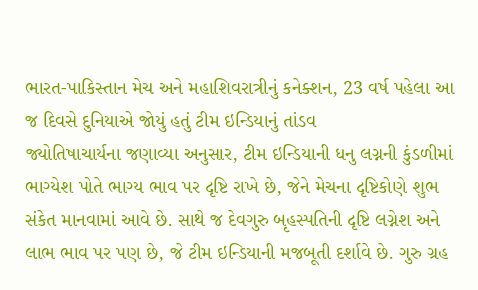ભારત-પાકિસ્તાન મેચ અને મહાશિવરાત્રીનું કનેક્શન, 23 વર્ષ પહેલા આ જ દિવસે દુનિયાએ જોયું હતું ટીમ ઇન્ડિયાનું તાંડવ
જ્યોતિષાચાર્યના જણાવ્યા અનુસાર, ટીમ ઇન્ડિયાની ધનુ લગ્નની કુંડળીમાં ભાગ્યેશ પોતે ભાગ્ય ભાવ પર દૃષ્ટિ રાખે છે, જેને મેચના દૃષ્ટિકોણે શુભ સંકેત માનવામાં આવે છે. સાથે જ દેવગુરુ બૃહસ્પતિની દૃષ્ટિ લગ્નેશ અને લાભ ભાવ પર પણ છે, જે ટીમ ઇન્ડિયાની મજબૂતી દર્શાવે છે. ગુરુ ગ્રહ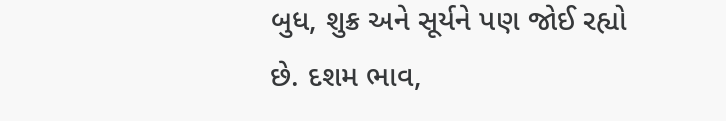બુધ, શુક્ર અને સૂર્યને પણ જોઈ રહ્યો છે. દશમ ભાવ,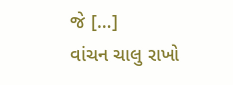જે […]
વાંચન ચાલુ રાખો